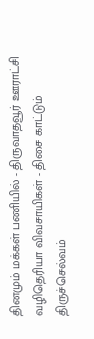தினமும் மக்கள் பணியில் - திருவாதவூர் ஊராட்சி
வழிதெரியா விவசாயிகள் - திசை காட்டும் திருச்செல்வம்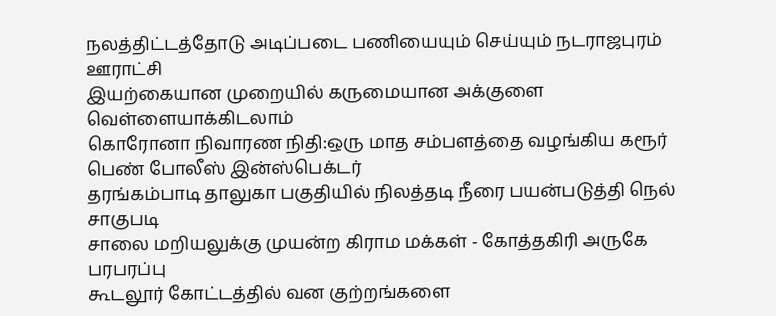நலத்திட்டத்தோடு அடிப்படை பணியையும் செய்யும் நடராஜபுரம் ஊராட்சி
இயற்கையான முறையில் கருமையான அக்குளை வெள்ளையாக்கிடலாம்
கொரோனா நிவாரண நிதி:ஒரு மாத சம்பளத்தை வழங்கிய கரூர் பெண் போலீஸ் இன்ஸ்பெக்டர்
தரங்கம்பாடி தாலுகா பகுதியில் நிலத்தடி நீரை பயன்படுத்தி நெல் சாகுபடி
சாலை மறியலுக்கு முயன்ற கிராம மக்கள் - கோத்தகிரி அருகே பரபரப்பு
கூடலூர் கோட்டத்தில் வன குற்றங்களை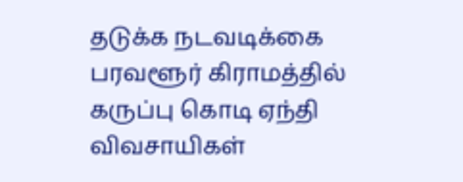தடுக்க நடவடிக்கை
பரவளூர் கிராமத்தில் கருப்பு கொடி ஏந்தி விவசாயிகள்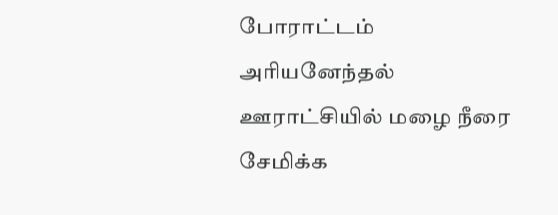போராட்டம்
அரியனேந்தல் ஊராட்சியில் மழை நீரை சேமிக்க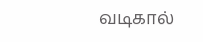வடிகால்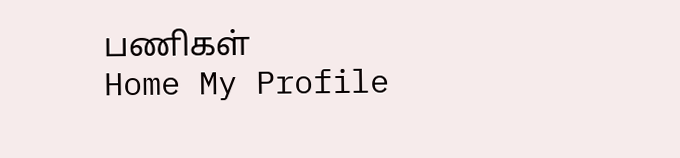பணிகள்
Home My Profile